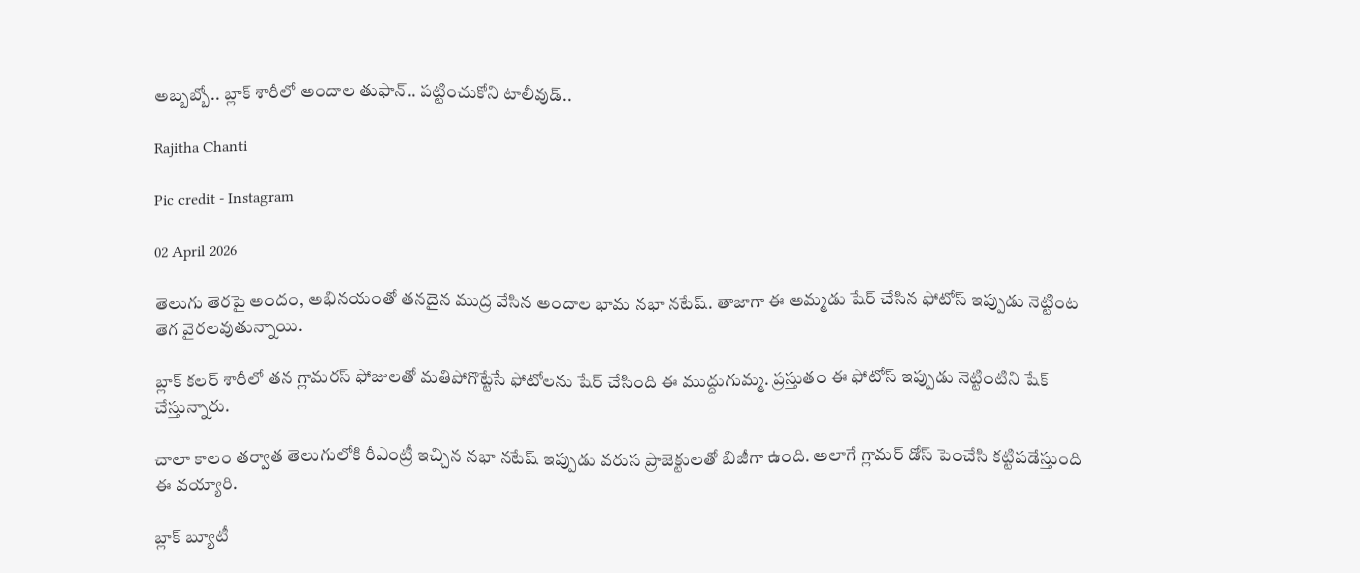అబ్బబ్బో.. బ్లాక్ శారీలో అందాల తుఫాన్.. పట్టించుకోని టాలీవుడ్..

Rajitha Chanti

Pic credit - Instagram

02 April 2026

తెలుగు తెరపై అందం, అభినయంతో తనదైన ముద్ర వేసిన అందాల భామ నభా నటేష్. తాజాగా ఈ అమ్మడు షేర్ చేసిన ఫోటోస్ ఇప్పుడు నెట్టింట తెగ వైరలవుతున్నాయి.

బ్లాక్ కలర్ శారీలో తన గ్లామరస్ ఫోజులతో మతిపోగొట్టేసే ఫోటోలను షేర్ చేసింది ఈ ముద్దుగుమ్మ. ప్రస్తుతం ఈ ఫోటోస్ ఇప్పుడు నెట్టింటిని షేక్ చేస్తున్నారు.

చాలా కాలం తర్వాత తెలుగులోకి రీఎంట్రీ ఇచ్చిన నభా నటేష్ ఇప్పుడు వరుస ప్రాజెక్టులతో బిజీగా ఉంది. అలాగే గ్లామర్ డోస్ పెంచేసి కట్టిపడేస్తుంది ఈ వయ్యారి.

బ్లాక్ బ్యూటీ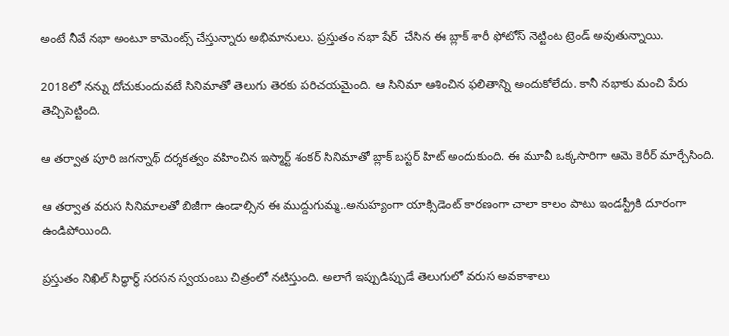అంటే నీవే నభా అంటూ కామెంట్స్ చేస్తున్నారు అభిమానులు. ప్రస్తుతం నభా షేర్  చేసిన ఈ బ్లాక్ శారీ ఫోటోస్ నెట్టింట ట్రెండ్ అవుతున్నాయి.

2018లో నన్ను దోచుకుందువటే సినిమాతో తెలుగు తెరకు పరిచయమైంది. ఆ సినిమా ఆశించిన ఫలితాన్ని అందుకోలేదు. కానీ నభాకు మంచి పేరు తెచ్చిపెట్టింది.

ఆ తర్వాత పూరి జగన్నాథ్ దర్శకత్వం వహించిన ఇస్మార్ట్ శంకర్ సినిమాతో బ్లాక్ బస్టర్ హిట్ అందుకుంది. ఈ మూవీ ఒక్కసారిగా ఆమె కెరీర్ మార్చేసింది.

ఆ తర్వాత వరుస సినిమాలతో బిజీగా ఉండాల్సిన ఈ ముద్దుగుమ్మ..అనుహ్యంగా యాక్సిడెంట్ కారణంగా చాలా కాలం పాటు ఇండస్ట్రీకి దూరంగా ఉండిపోయింది.

ప్రస్తుతం నిఖిల్ సిద్ధార్థ్ సరసన స్వయంబు చిత్రంలో నటిస్తుంది. అలాగే ఇప్పుడిప్పుడే తెలుగులో వరుస అవకాశాలు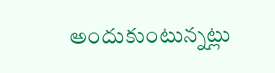అందుకుంటున్నట్లు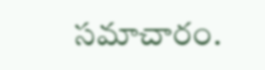సమాచారం.